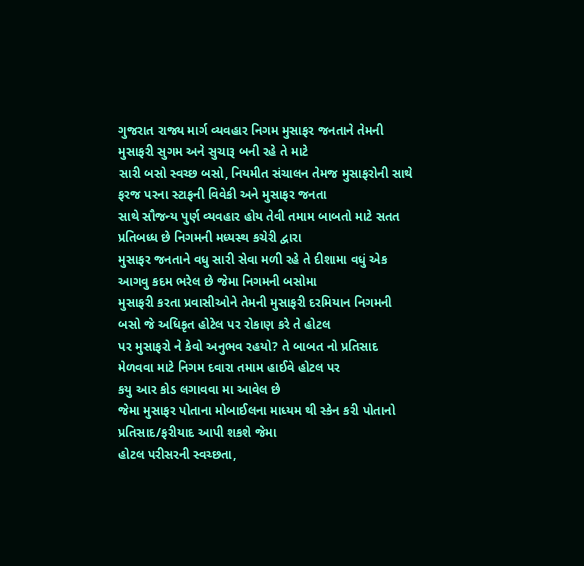ગુજરાત રાજ્ય માર્ગ વ્યવહાર નિગમ મુસાફર જનતાને તેમની મુસાફરી સુગમ અને સુચારૂ બની રહે તે માટે
સારી બસો સ્વચ્છ બસો, નિયમીત સંચાલન તેમજ મુસાફરોની સાથે ફરજ પરના સ્ટાફની વિવેકી અને મુસાફર જનતા
સાથે સૌજન્ય પુર્ણ વ્યવહાર હોય તેવી તમામ બાબતો માટે સતત પ્રતિબધ્ધ છે નિગમની મધ્યસ્થ કચેરી દ્વારા
મુસાફર જનતાને વધુ સારી સેવા મળી રહે તે દીશામા વધું એક આગવુ કદમ ભરેલ છે જેમા નિગમની બસોમા
મુસાફરી કરતા પ્રવાસીઓને તેમની મુસાફરી દરમિયાન નિગમની બસો જે અધિકૃત હોટેલ પર રોકાણ કરે તે હોટલ
પર મુસાફરો ને કેવો અનુભવ રહયો? તે બાબત નો પ્રતિસાદ મેળવવા માટે નિગમ દવારા તમામ હાઈવે હોટલ પર
કયુ આર કોડ લગાવવા મા આવેલ છે
જેમા મુસાફર પોતાના મોબાઈલના માધ્યમ થી સ્કેન કરી પોતાનો પ્રતિસાદ/ફરીયાદ આપી શકશે જેમા
હોટલ પરીસરની સ્વચ્છતા,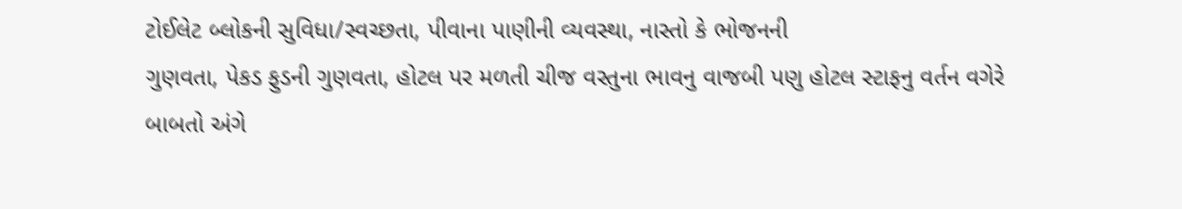ટોઈલેટ બ્લોકની સુવિધા/સ્વચ્છતા, પીવાના પાણીની વ્યવસ્થા, નાસ્તો કે ભોજનની
ગુણવતા, પેકડ ફુડની ગુણવતા, હોટલ પર મળતી ચીજ વસ્તુના ભાવનુ વાજબી પણુ હોટલ સ્ટાફનુ વર્તન વગેરે
બાબતો અંગે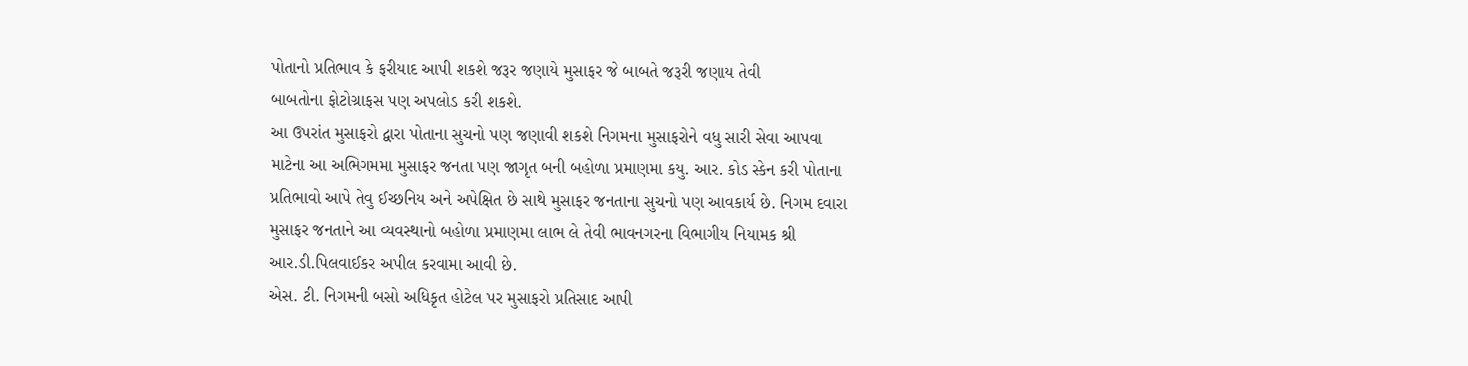પોતાનો પ્રતિભાવ કે ફરીયાદ આપી શકશે જરૂર જણાયે મુસાફર જે બાબતે જરૂરી જણાય તેવી
બાબતોના ફોટોગ્રાફસ પણ અપલોડ કરી શકશે.
આ ઉપરાંત મુસાફરો દ્વારા પોતાના સુચનો પણ જણાવી શકશે નિગમના મુસાફરોને વધુ સારી સેવા આપવા
માટેના આ અભિગમમા મુસાફર જનતા પણ જાગૃત બની બહોળા પ્રમાણમા કયુ. આર. કોડ સ્કેન કરી પોતાના
પ્રતિભાવો આપે તેવુ ઈચ્છનિય અને અપેક્ષિત છે સાથે મુસાફર જનતાના સુચનો પણ આવકાર્ય છે. નિગમ દવારા
મુસાફર જનતાને આ વ્યવસ્થાનો બહોળા પ્રમાણમા લાભ લે તેવી ભાવનગરના વિભાગીય નિયામક શ્રી
આર.ડી.પિલવાઈકર અપીલ કરવામા આવી છે.
એસ. ટી. નિગમની બસો અધિકૃત હોટેલ પર મુસાફરો પ્રતિસાદ આપી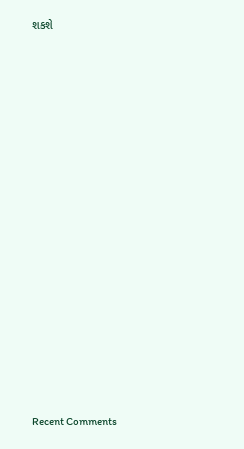શકશે

















Recent Comments